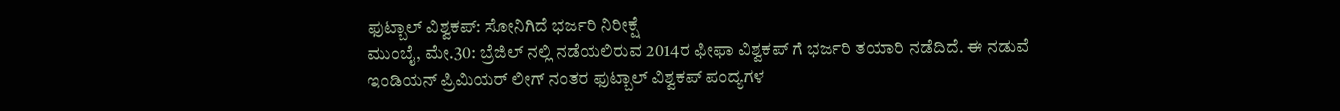ಫುಟ್ಬಾಲ್ ವಿಶ್ವಕಪ್: ಸೋನಿಗಿದೆ ಭರ್ಜರಿ ನಿರೀಕ್ಷೆ
ಮುಂಬೈ, ಮೇ.30: ಬ್ರೆಜಿಲ್ ನಲ್ಲಿ ನಡೆಯಲಿರುವ 2014ರ ಫೀಫಾ ವಿಶ್ವಕಪ್ ಗೆ ಭರ್ಜರಿ ತಯಾರಿ ನಡೆದಿದೆ. ಈ ನಡುವೆ ಇಂಡಿಯನ್ ಪ್ರಿಮಿಯರ್ ಲೀಗ್ ನಂತರ ಫುಟ್ಬಾಲ್ ವಿಶ್ವಕಪ್ ಪಂದ್ಯಗಳ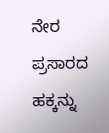ನೇರ ಪ್ರಸಾರದ ಹಕ್ಕನ್ನು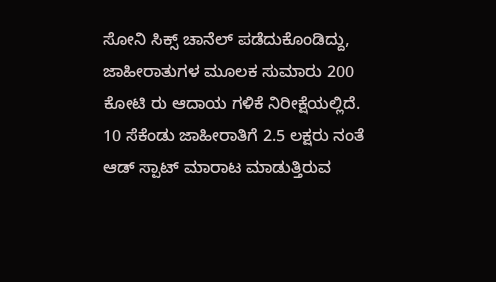ಸೋನಿ ಸಿಕ್ಸ್ ಚಾನೆಲ್ ಪಡೆದುಕೊಂಡಿದ್ದು, ಜಾಹೀರಾತುಗಳ ಮೂಲಕ ಸುಮಾರು 200 ಕೋಟಿ ರು ಆದಾಯ ಗಳಿಕೆ ನಿರೀಕ್ಷೆಯಲ್ಲಿದೆ.
10 ಸೆಕೆಂಡು ಜಾಹೀರಾತಿಗೆ 2.5 ಲಕ್ಷರು ನಂತೆ ಆಡ್ ಸ್ಪಾಟ್ ಮಾರಾಟ ಮಾಡುತ್ತಿರುವ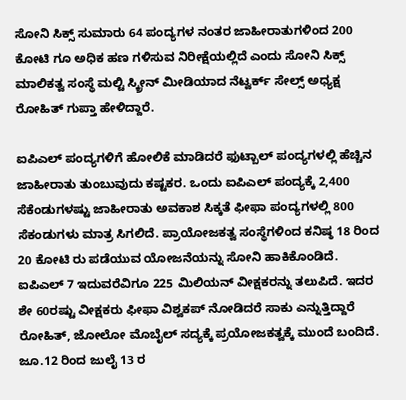ಸೋನಿ ಸಿಕ್ಸ್ ಸುಮಾರು 64 ಪಂದ್ಯಗಳ ನಂತರ ಜಾಹೀರಾತುಗಳಿಂದ 200 ಕೋಟಿ ಗೂ ಅಧಿಕ ಹಣ ಗಳಿಸುವ ನಿರೀಕ್ಷೆಯಲ್ಲಿದೆ ಎಂದು ಸೋನಿ ಸಿಕ್ಸ್ ಮಾಲಿಕತ್ವ ಸಂಸ್ಥೆ ಮಲ್ಟಿ ಸ್ಕ್ರೀನ್ ಮೀಡಿಯಾದ ನೆಟ್ವರ್ಕ್ ಸೇಲ್ಸ್ ಅಧ್ಯಕ್ಷ ರೋಹಿತ್ ಗುಪ್ತಾ ಹೇಳಿದ್ದಾರೆ.

ಐಪಿಎಲ್ ಪಂದ್ಯಗಳಿಗೆ ಹೋಲಿಕೆ ಮಾಡಿದರೆ ಫುಟ್ಬಾಲ್ ಪಂದ್ಯಗಳಲ್ಲಿ ಹೆಚ್ಚಿನ ಜಾಹೀರಾತು ತುಂಬುವುದು ಕಷ್ಟಕರ. ಒಂದು ಐಪಿಎಲ್ ಪಂದ್ಯಕ್ಕೆ 2,400 ಸೆಕೆಂಡುಗಳಷ್ಟು ಜಾಹೀರಾತು ಅವಕಾಶ ಸಿಕ್ಕತೆ ಫೀಫಾ ಪಂದ್ಯಗಳಲ್ಲಿ 800 ಸೆಕಂಡುಗಳು ಮಾತ್ರ ಸಿಗಲಿದೆ. ಪ್ರಾಯೋಜಕತ್ವ ಸಂಸ್ಥೆಗಳಿಂದ ಕನಿಷ್ಠ 18 ರಿಂದ 20 ಕೋಟಿ ರು ಪಡೆಯುವ ಯೋಜನೆಯನ್ನು ಸೋನಿ ಹಾಕಿಕೊಂಡಿದೆ.
ಐಪಿಎಲ್ 7 ಇದುವರೆವಿಗೂ 225 ಮಿಲಿಯನ್ ವೀಕ್ಷಕರನ್ನು ತಲುಪಿದೆ. ಇದರ ಶೇ 60ರಷ್ಟು ವೀಕ್ಷಕರು ಫೀಫಾ ವಿಶ್ವಕಪ್ ನೋಡಿದರೆ ಸಾಕು ಎನ್ನುತ್ತಿದ್ದಾರೆ ರೋಹಿತ್, ಜೋಲೋ ಮೊಬೈಲ್ ಸದ್ಯಕ್ಕೆ ಪ್ರಯೋಜಕತ್ವಕ್ಕೆ ಮುಂದೆ ಬಂದಿದೆ. ಜೂ.12 ರಿಂದ ಜುಲೈ 13 ರ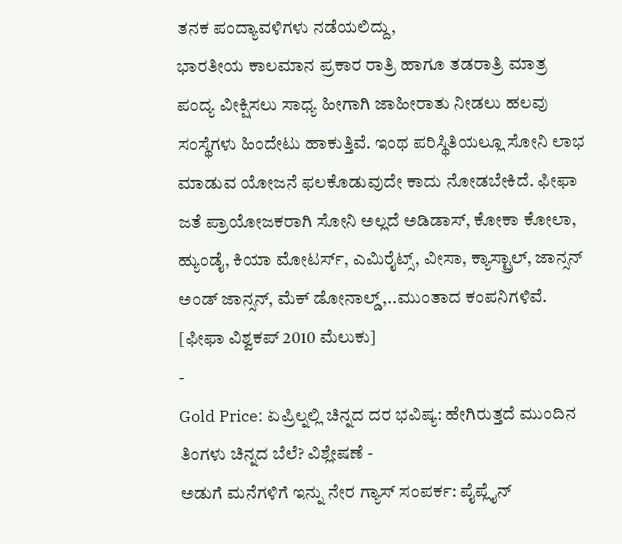ತನಕ ಪಂದ್ಯಾವಳಿಗಳು ನಡೆಯಲಿದ್ದು,
ಭಾರತೀಯ ಕಾಲಮಾನ ಪ್ರಕಾರ ರಾತ್ರಿ ಹಾಗೂ ತಡರಾತ್ರಿ ಮಾತ್ರ ಪಂದ್ಯ ವೀಕ್ಷಿಸಲು ಸಾಧ್ಯ ಹೀಗಾಗಿ ಜಾಹೀರಾತು ನೀಡಲು ಹಲವು ಸಂಸ್ಥೆಗಳು ಹಿಂದೇಟು ಹಾಕುತ್ತಿವೆ. ಇಂಥ ಪರಿಸ್ಥಿತಿಯಲ್ಲೂ ಸೋನಿ ಲಾಭ ಮಾಡುವ ಯೋಜನೆ ಫಲಕೊಡುವುದೇ ಕಾದು ನೋಡಬೇಕಿದೆ. ಫೀಫಾ ಜತೆ ಪ್ರಾಯೋಜಕರಾಗಿ ಸೋನಿ ಅಲ್ಲದೆ ಅಡಿಡಾಸ್, ಕೋಕಾ ಕೋಲಾ, ಹ್ಯುಂಡೈ, ಕಿಯಾ ಮೋಟರ್ಸ್, ಎಮಿರೈಟ್ಸ್, ವೀಸಾ, ಕ್ಯಾಸ್ಟ್ರಾಲ್, ಜಾನ್ಸನ್ ಅಂಡ್ ಜಾನ್ಸನ್, ಮೆಕ್ ಡೋನಾಲ್ಡ್,..ಮುಂತಾದ ಕಂಪನಿಗಳಿವೆ. [ಫೀಫಾ ವಿಶ್ವಕಪ್ 2010 ಮೆಲುಕು]
-
Gold Price: ಏಪ್ರಿಲ್ನಲ್ಲಿ ಚಿನ್ನದ ದರ ಭವಿಷ್ಯ: ಹೇಗಿರುತ್ತದೆ ಮುಂದಿನ ತಿಂಗಳು ಚಿನ್ನದ ಬೆಲೆ? ವಿಶ್ಲೇಷಣೆ -
ಅಡುಗೆ ಮನೆಗಳಿಗೆ ಇನ್ನು ನೇರ ಗ್ಯಾಸ್ ಸಂಪರ್ಕ: ಪೈಪ್ಲೈನ್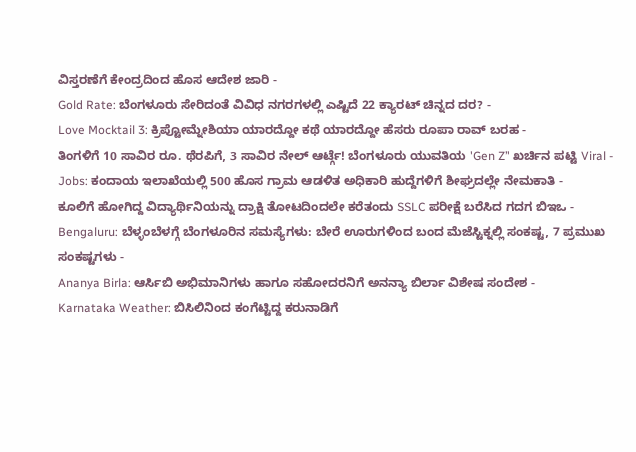ವಿಸ್ತರಣೆಗೆ ಕೇಂದ್ರದಿಂದ ಹೊಸ ಆದೇಶ ಜಾರಿ -
Gold Rate: ಬೆಂಗಳೂರು ಸೇರಿದಂತೆ ವಿವಿಧ ನಗರಗಳಲ್ಲಿ ಎಷ್ಟಿದೆ 22 ಕ್ಯಾರಟ್ ಚಿನ್ನದ ದರ? -
Love Mocktail 3: ಕ್ರಿಪ್ಟೋಮ್ನೇಶಿಯಾ ಯಾರದ್ದೋ ಕಥೆ ಯಾರದ್ದೋ ಹೆಸರು ರೂಪಾ ರಾವ್ ಬರಹ -
ತಿಂಗಳಿಗೆ 10 ಸಾವಿರ ರೂ. ಥೆರಪಿಗೆ, 3 ಸಾವಿರ ನೇಲ್ ಆರ್ಟ್ಗೆ! ಬೆಂಗಳೂರು ಯುವತಿಯ 'Gen Z’' ಖರ್ಚಿನ ಪಟ್ಟಿ Viral -
Jobs: ಕಂದಾಯ ಇಲಾಖೆಯಲ್ಲಿ 500 ಹೊಸ ಗ್ರಾಮ ಆಡಳಿತ ಅಧಿಕಾರಿ ಹುದ್ದೆಗಳಿಗೆ ಶೀಘ್ರದಲ್ಲೇ ನೇಮಕಾತಿ -
ಕೂಲಿಗೆ ಹೋಗಿದ್ದ ವಿದ್ಯಾರ್ಥಿನಿಯನ್ನು ದ್ರಾಕ್ಷಿ ತೋಟದಿಂದಲೇ ಕರೆತಂದು SSLC ಪರೀಕ್ಷೆ ಬರೆಸಿದ ಗದಗ ಬಿಇಒ -
Bengaluru: ಬೆಳ್ಳಂಬೆಳಗ್ಗೆ ಬೆಂಗಳೂರಿನ ಸಮಸ್ಯೆಗಳು: ಬೇರೆ ಊರುಗಳಿಂದ ಬಂದ ಮೆಜೆಸ್ಟಿಕ್ನಲ್ಲಿ ಸಂಕಷ್ಟ, 7 ಪ್ರಮುಖ ಸಂಕಷ್ಟಗಳು -
Ananya Birla: ಆರ್ಸಿಬಿ ಅಭಿಮಾನಿಗಳು ಹಾಗೂ ಸಹೋದರನಿಗೆ ಅನನ್ಯಾ ಬಿರ್ಲಾ ವಿಶೇಷ ಸಂದೇಶ -
Karnataka Weather: ಬಿಸಿಲಿನಿಂದ ಕಂಗೆಟ್ಟಿದ್ದ ಕರುನಾಡಿಗೆ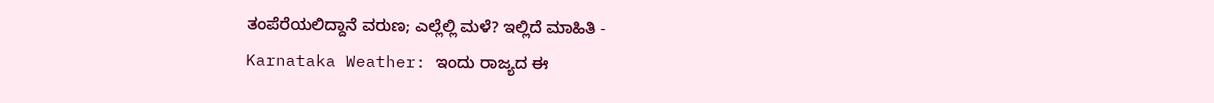ತಂಪೆರೆಯಲಿದ್ದಾನೆ ವರುಣ; ಎಲ್ಲೆಲ್ಲಿ ಮಳೆ? ಇಲ್ಲಿದೆ ಮಾಹಿತಿ -
Karnataka Weather: ಇಂದು ರಾಜ್ಯದ ಈ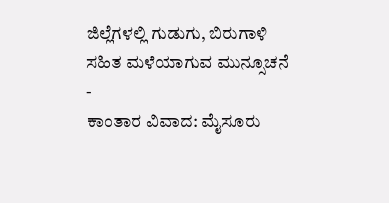ಜಿಲ್ಲೆಗಳಲ್ಲಿ ಗುಡುಗು, ಬಿರುಗಾಳಿ ಸಹಿತ ಮಳೆಯಾಗುವ ಮುನ್ಸೂಚನೆ -
ಕಾಂತಾರ ವಿವಾದ: ಮೈಸೂರು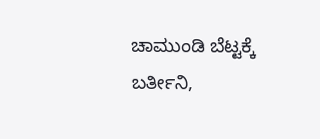ಚಾಮುಂಡಿ ಬೆಟ್ಟಕ್ಕೆ ಬರ್ತೀನಿ,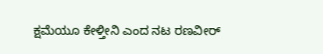ಕ್ಷಮೆಯೂ ಕೇಳ್ತೀನಿ ಎಂದ ನಟ ರಣವೀರ್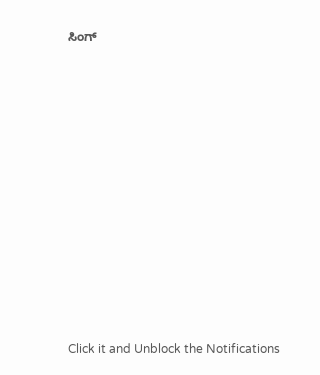ಸಿಂಗ್












Click it and Unblock the Notifications